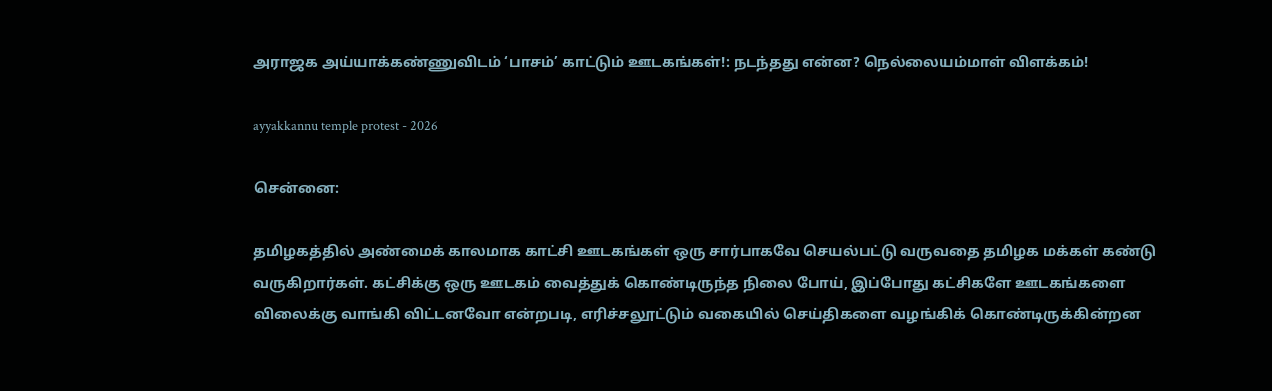அராஜக அய்யாக்கண்ணுவிடம் ‘பாசம்’ காட்டும் ஊடகங்கள்!: நடந்தது என்ன? நெல்லையம்மாள் விளக்கம்!

ayyakkannu temple protest - 2026

சென்னை:

தமிழகத்தில் அண்மைக் காலமாக காட்சி ஊடகங்கள் ஒரு சார்பாகவே செயல்பட்டு வருவதை தமிழக மக்கள் கண்டு வருகிறார்கள். கட்சிக்கு ஒரு ஊடகம் வைத்துக் கொண்டிருந்த நிலை போய், இப்போது கட்சிகளே ஊடகங்களை விலைக்கு வாங்கி விட்டனவோ என்றபடி, எரிச்சலூட்டும் வகையில் செய்திகளை வழங்கிக் கொண்டிருக்கின்றன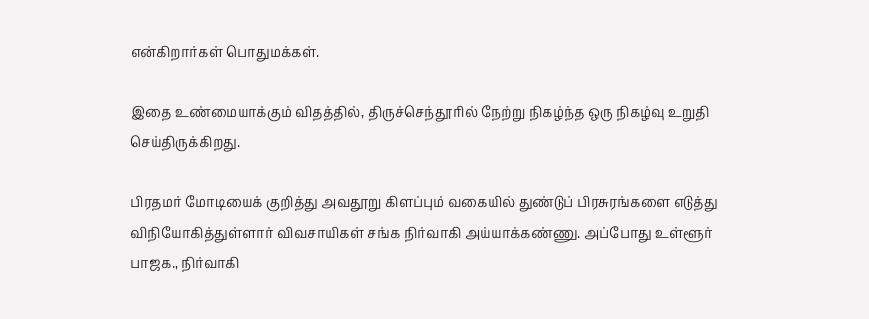என்கிறார்கள் பொதுமக்கள்.

இதை உண்மையாக்கும் விதத்தில், திருச்செந்தூரில் நேற்று நிகழ்ந்த ஒரு நிகழ்வு உறுதி செய்திருக்கிறது.

பிரதமர் மோடியைக் குறித்து அவதூறு கிளப்பும் வகையில் துண்டுப் பிரசுரங்களை எடுத்து விநியோகித்துள்ளார் விவசாயிகள் சங்க நிர்வாகி அய்யாக்கண்ணு. அப்போது உள்ளூர் பாஜக., நிர்வாகி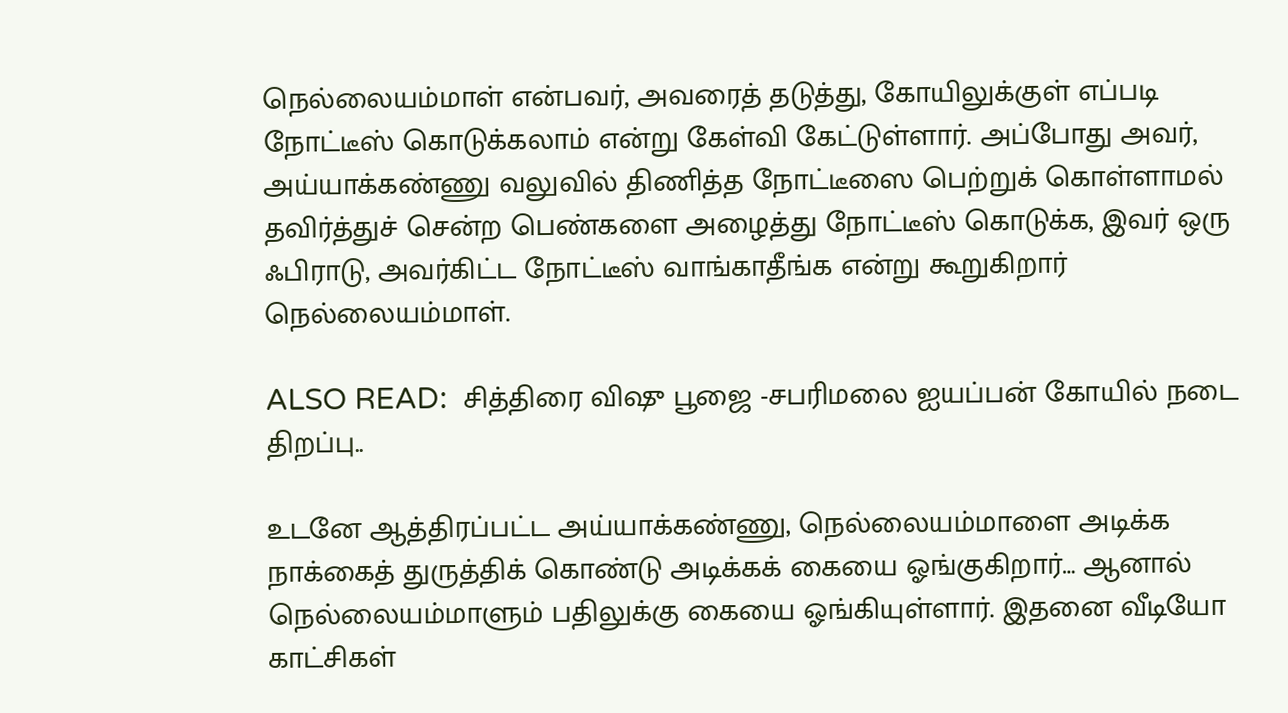நெல்லையம்மாள் என்பவர், அவரைத் தடுத்து, கோயிலுக்குள் எப்படி நோட்டீஸ் கொடுக்கலாம் என்று கேள்வி கேட்டுள்ளார். அப்போது அவர், அய்யாக்கண்ணு வலுவில் திணித்த நோட்டீஸை பெற்றுக் கொள்ளாமல் தவிர்த்துச் சென்ற பெண்களை அழைத்து நோட்டீஸ் கொடுக்க, இவர் ஒரு ஃபிராடு, அவர்கிட்ட நோட்டீஸ் வாங்காதீங்க என்று கூறுகிறார் நெல்லையம்மாள்.

ALSO READ:  சித்திரை விஷு பூஜை -சபரிமலை ஐயப்பன் கோயில் நடை திறப்பு..

உடனே ஆத்திரப்பட்ட அய்யாக்கண்ணு, நெல்லையம்மாளை அடிக்க நாக்கைத் துருத்திக் கொண்டு அடிக்கக் கையை ஓங்குகிறார்… ஆனால் நெல்லையம்மாளும் பதிலுக்கு கையை ஓங்கியுள்ளார். இதனை வீடியோ காட்சிகள்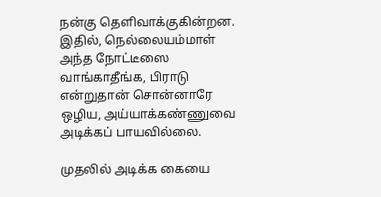நன்கு தெளிவாக்குகின்றன. இதில், நெல்லையம்மாள் அந்த நோட்டீஸை வாங்காதீங்க, பிராடு என்றுதான் சொன்னாரே ஒழிய, அய்யாக்கண்ணுவை அடிக்கப் பாயவில்லை.

முதலில் அடிக்க கையை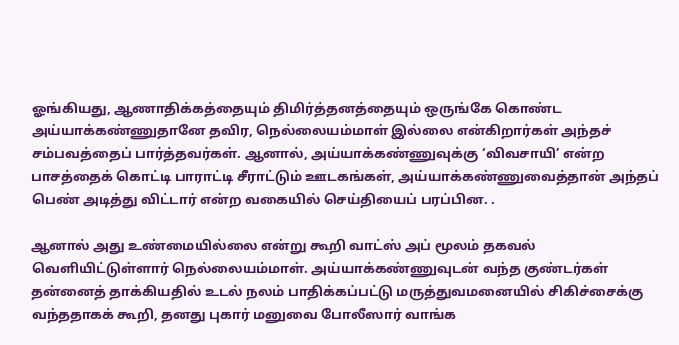ஓங்கியது, ஆணாதிக்கத்தையும் திமிர்த்தனத்தையும் ஒருங்கே கொண்ட அய்யாக்கண்ணுதானே தவிர, நெல்லையம்மாள் இல்லை என்கிறார்கள் அந்தச் சம்பவத்தைப் பார்த்தவர்கள். ஆனால், அய்யாக்கண்ணுவுக்கு ‘விவசாயி’ என்ற பாசத்தைக் கொட்டி பாராட்டி சீராட்டும் ஊடகங்கள், அய்யாக்கண்ணுவைத்தான் அந்தப் பெண் அடித்து விட்டார் என்ற வகையில் செய்தியைப் பரப்பின. .

ஆனால் அது உண்மையில்லை என்று கூறி வாட்ஸ் அப் மூலம் தகவல் வெளியிட்டுள்ளார் நெல்லையம்மாள். அய்யாக்கண்ணுவுடன் வந்த குண்டர்கள் தன்னைத் தாக்கியதில் உடல் நலம் பாதிக்கப்பட்டு மருத்துவமனையில் சிகிச்சைக்கு வந்ததாகக் கூறி, தனது புகார் மனுவை போலீஸார் வாங்க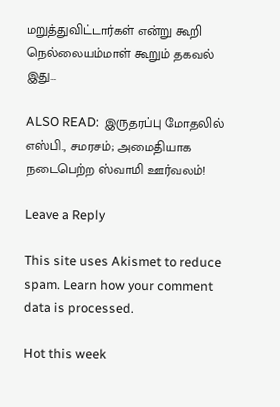மறுத்துவிட்டார்கள் என்று கூறி நெல்லையம்மாள் கூறும் தகவல் இது…

ALSO READ:  இருதரப்பு மோதலில் எஸ்பி., சமரசம்; அமைதியாக நடைபெற்ற ஸ்வாமி ஊர்வலம்!

Leave a Reply

This site uses Akismet to reduce spam. Learn how your comment data is processed.

Hot this week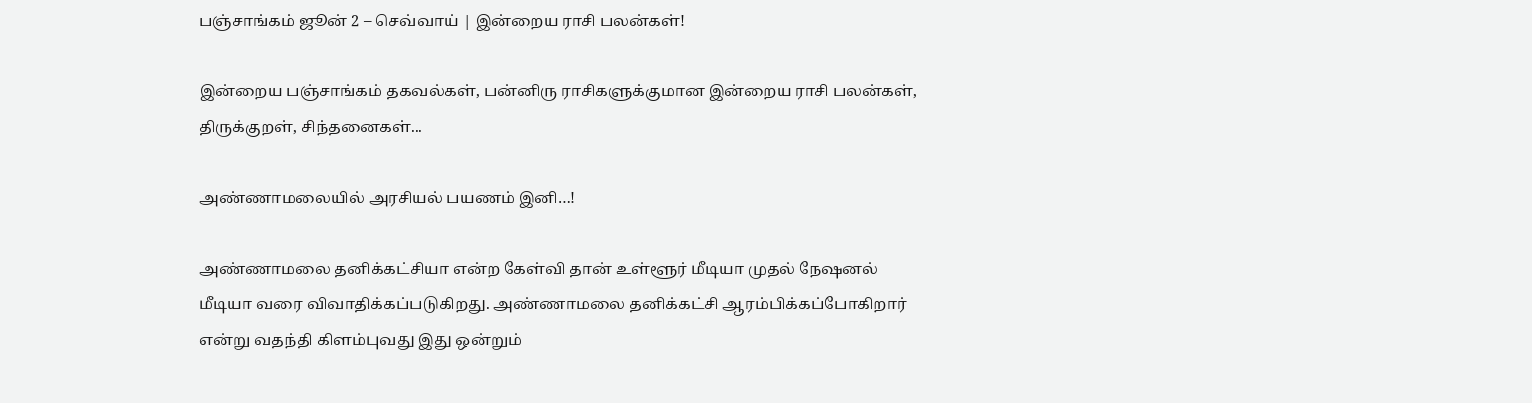பஞ்சாங்கம் ஜூன் 2 – செவ்வாய் | இன்றைய ராசி பலன்கள்!

இன்றைய பஞ்சாங்கம் தகவல்கள், பன்னிரு ராசிகளுக்குமான இன்றைய ராசி பலன்கள், திருக்குறள், சிந்தனைகள்...

அண்ணாமலையில் அரசியல் பயணம் இனி…!

அண்ணாமலை தனிக்கட்சியா என்ற கேள்வி தான் உள்ளூர் மீடியா முதல் நேஷனல் மீடியா வரை விவாதிக்கப்படுகிறது. அண்ணாமலை தனிக்கட்சி ஆரம்பிக்கப்போகிறார் என்று வதந்தி கிளம்புவது இது ஒன்றும்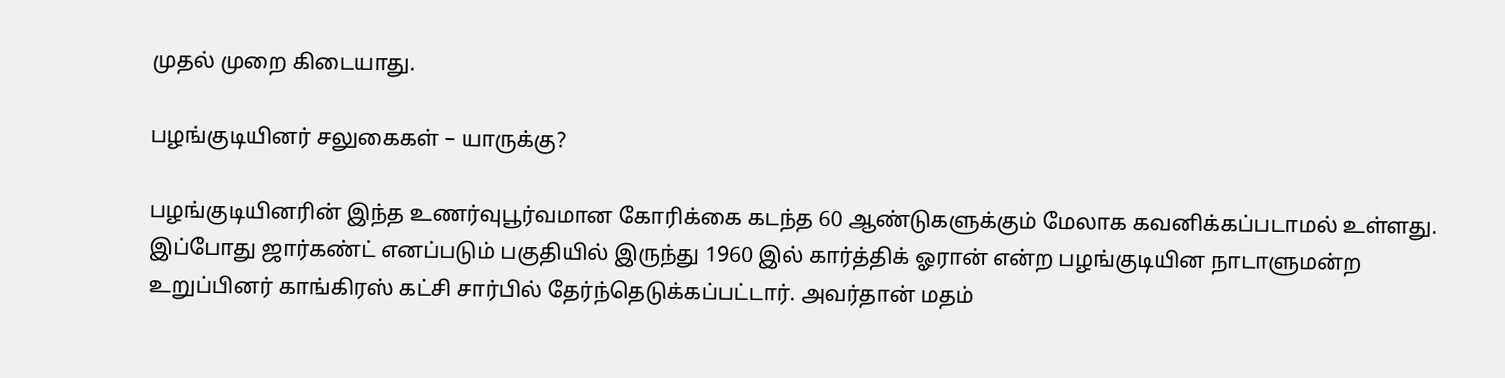முதல் முறை கிடையாது.

பழங்குடியினர் சலுகைகள் – யாருக்கு?

பழங்குடியினரின் இந்த உணர்வுபூர்வமான கோரிக்கை கடந்த 60 ஆண்டுகளுக்கும் மேலாக கவனிக்கப்படாமல் உள்ளது. இப்போது ஜார்கண்ட் எனப்படும் பகுதியில் இருந்து 1960 இல் கார்த்திக் ஓரான் என்ற பழங்குடியின நாடாளுமன்ற உறுப்பினர் காங்கிரஸ் கட்சி சார்பில் தேர்ந்தெடுக்கப்பட்டார். அவர்தான் மதம்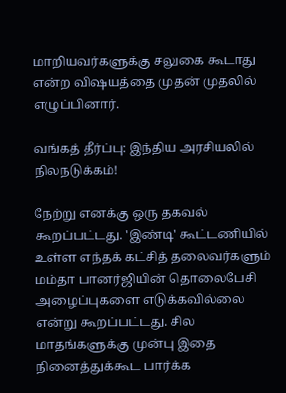மாறியவர்களுக்கு சலுகை கூடாது என்ற விஷயத்தை முதன் முதலில் எழுப்பினார்.

வங்கத் தீர்ப்பு: இந்திய அரசியலில் நிலநடுக்கம்!

நேற்று எனக்கு ஒரு தகவல் கூறப்பட்டது. 'இண்டி' கூட்டணியில் உள்ள எந்தக் கட்சித் தலைவர்களும் மம்தா பானர்ஜியின் தொலைபேசி அழைப்புகளை எடுக்கவில்லை என்று கூறப்பட்டது. சில மாதங்களுக்கு முன்பு இதை நினைத்துக்கூட பார்க்க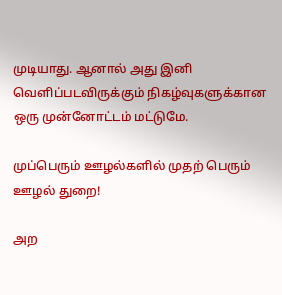முடியாது. ஆனால் அது இனி வெளிப்படவிருக்கும் நிகழ்வுகளுக்கான ஒரு முன்னோட்டம் மட்டுமே.

முப்பெரும் ஊழல்களில் முதற் பெரும் ஊழல் துறை!

அற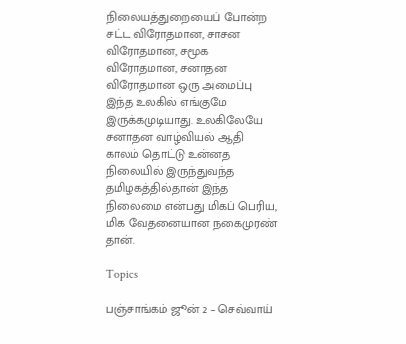நிலையத்துறையைப் போன்ற சட்ட விரோதமான, சாசன விரோதமான, சமூக விரோதமான, சனாதன விரோதமான ஒரு அமைப்பு இந்த உலகில் எங்குமே இருக்கமுடியாது. உலகிலேயே சனாதன வாழ்வியல் ஆதி காலம் தொட்டு உன்னத நிலையில் இருந்துவந்த தமிழகத்தில்தான் இந்த நிலைமை என்பது மிகப் பெரிய, மிக வேதனையான நகைமுரண் தான்.

Topics

பஞ்சாங்கம் ஜூன் 2 – செவ்வாய்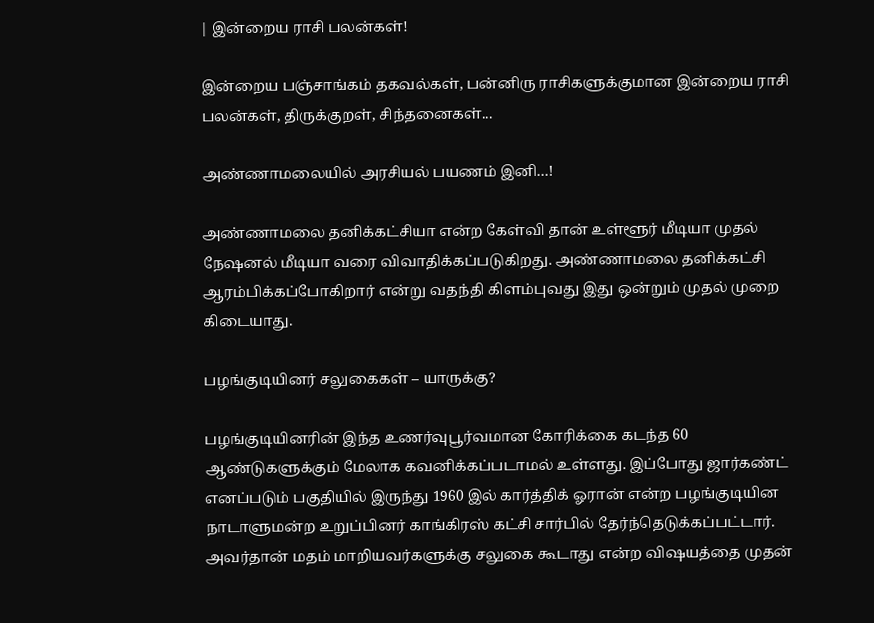| இன்றைய ராசி பலன்கள்!

இன்றைய பஞ்சாங்கம் தகவல்கள், பன்னிரு ராசிகளுக்குமான இன்றைய ராசி பலன்கள், திருக்குறள், சிந்தனைகள்...

அண்ணாமலையில் அரசியல் பயணம் இனி…!

அண்ணாமலை தனிக்கட்சியா என்ற கேள்வி தான் உள்ளூர் மீடியா முதல் நேஷனல் மீடியா வரை விவாதிக்கப்படுகிறது. அண்ணாமலை தனிக்கட்சி ஆரம்பிக்கப்போகிறார் என்று வதந்தி கிளம்புவது இது ஒன்றும் முதல் முறை கிடையாது.

பழங்குடியினர் சலுகைகள் – யாருக்கு?

பழங்குடியினரின் இந்த உணர்வுபூர்வமான கோரிக்கை கடந்த 60 ஆண்டுகளுக்கும் மேலாக கவனிக்கப்படாமல் உள்ளது. இப்போது ஜார்கண்ட் எனப்படும் பகுதியில் இருந்து 1960 இல் கார்த்திக் ஓரான் என்ற பழங்குடியின நாடாளுமன்ற உறுப்பினர் காங்கிரஸ் கட்சி சார்பில் தேர்ந்தெடுக்கப்பட்டார். அவர்தான் மதம் மாறியவர்களுக்கு சலுகை கூடாது என்ற விஷயத்தை முதன்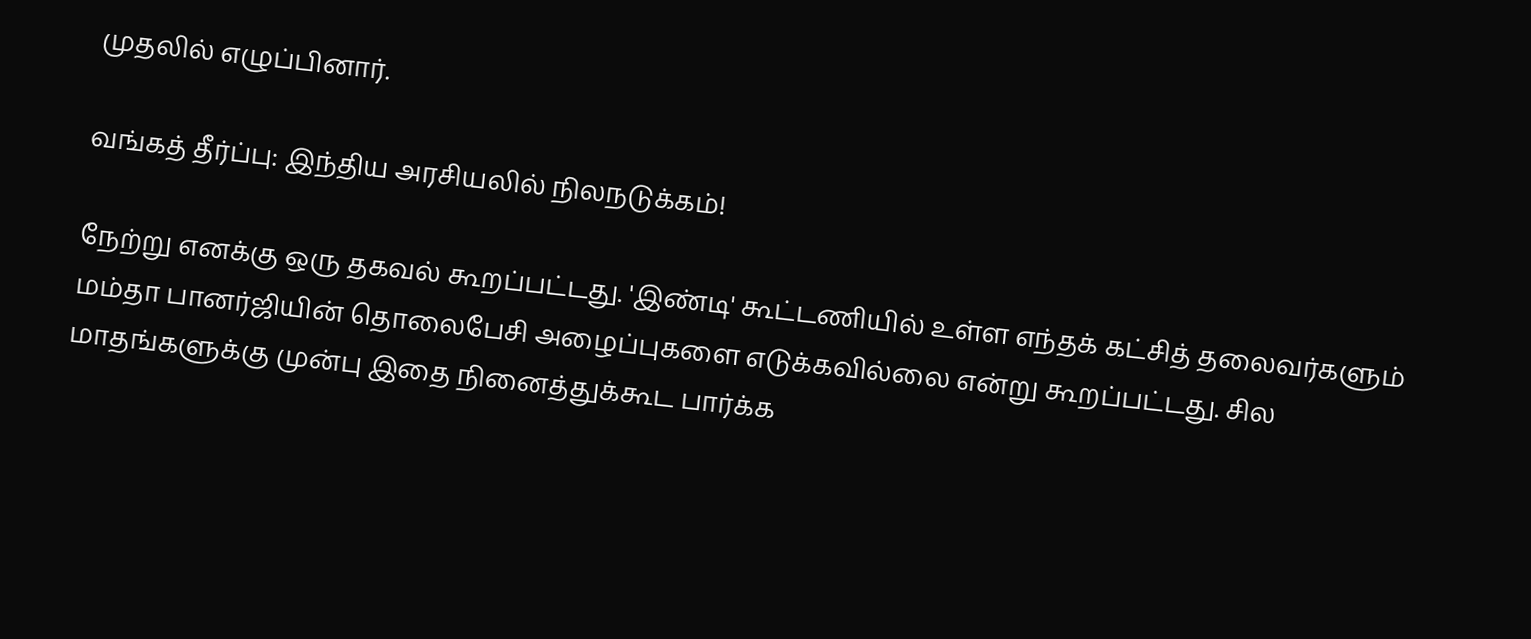முதலில் எழுப்பினார்.

வங்கத் தீர்ப்பு: இந்திய அரசியலில் நிலநடுக்கம்!

நேற்று எனக்கு ஒரு தகவல் கூறப்பட்டது. 'இண்டி' கூட்டணியில் உள்ள எந்தக் கட்சித் தலைவர்களும் மம்தா பானர்ஜியின் தொலைபேசி அழைப்புகளை எடுக்கவில்லை என்று கூறப்பட்டது. சில மாதங்களுக்கு முன்பு இதை நினைத்துக்கூட பார்க்க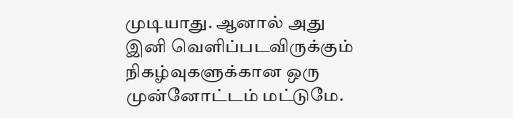முடியாது. ஆனால் அது இனி வெளிப்படவிருக்கும் நிகழ்வுகளுக்கான ஒரு முன்னோட்டம் மட்டுமே.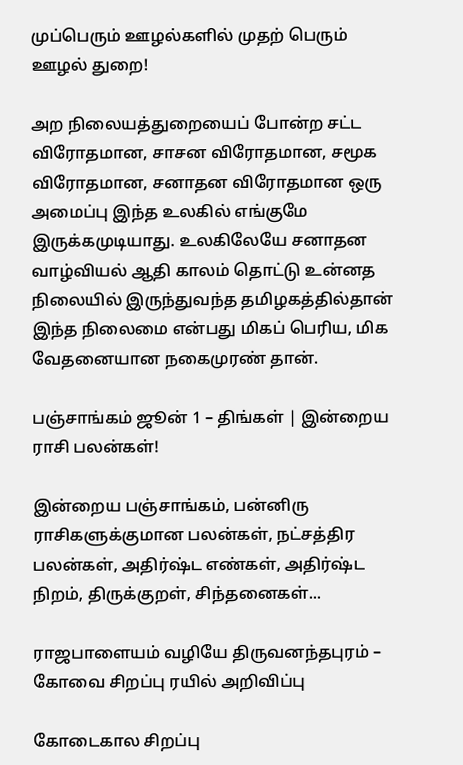முப்பெரும் ஊழல்களில் முதற் பெரும் ஊழல் துறை!

அற நிலையத்துறையைப் போன்ற சட்ட விரோதமான, சாசன விரோதமான, சமூக விரோதமான, சனாதன விரோதமான ஒரு அமைப்பு இந்த உலகில் எங்குமே இருக்கமுடியாது. உலகிலேயே சனாதன வாழ்வியல் ஆதி காலம் தொட்டு உன்னத நிலையில் இருந்துவந்த தமிழகத்தில்தான் இந்த நிலைமை என்பது மிகப் பெரிய, மிக வேதனையான நகைமுரண் தான்.

பஞ்சாங்கம் ஜூன் 1 – திங்கள் | இன்றைய ராசி பலன்கள்!

இன்றைய பஞ்சாங்கம், பன்னிரு ராசிகளுக்குமான பலன்கள், நட்சத்திர பலன்கள், அதிர்ஷ்ட எண்கள், அதிர்ஷ்ட நிறம், திருக்குறள், சிந்தனைகள்...

ராஜபாளையம் வழியே திருவனந்தபுரம் – கோவை சிறப்பு ரயில் அறிவிப்பு

கோடைகால சிறப்பு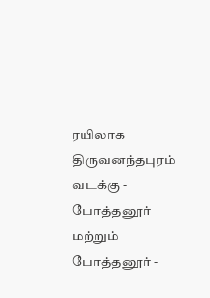ரயிலாக திருவனந்தபுரம் வடக்கு - போத்தனூர் மற்றும் போத்தனூர் -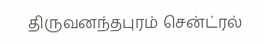திருவனந்தபுரம் சென்ட்ரல்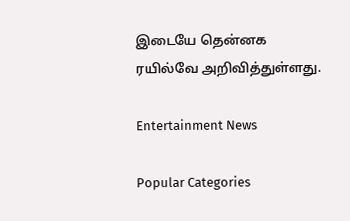இடையே தென்னக ரயில்வே அறிவித்துள்ளது.

Entertainment News

Popular Categories